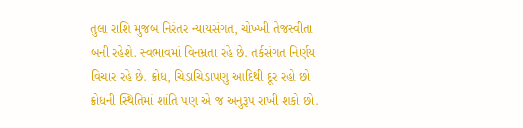તુલા રાશિ મુજબ નિરંતર ન્યાયસંગત, ચોખ્ખી તેજસ્વીતા બની રહેશે. સ્વભાવમાં વિનમ્રતા રહે છે. તર્કસંગત નિર્ણય વિચાર રહે છે. ક્રોધ, ચિડાચિડાપણુ આદિથી દૂર રહો છો ક્રોધની સ્થિતિમાં શાંતિ પણ એ જ અનુરૂપ રાખી શકો છો.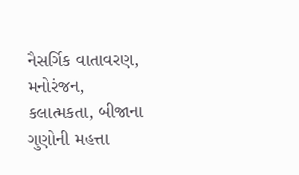નૈસર્ગિક વાતાવરણ, મનોરંજન, કલાત્મકતા, બીજાના ગુણોની મહત્તા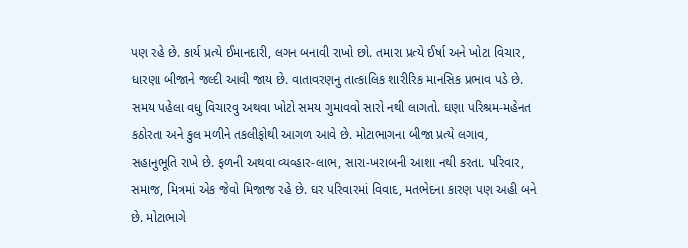પણ રહે છે. કાર્ય પ્રત્યે ઈમાનદારી, લગન બનાવી રાખો છો. તમારા પ્રત્યે ઈર્ષા અને ખોટા વિચાર, ધારણા બીજાને જલ્દી આવી જાય છે. વાતાવરણનુ તાત્કાલિક શારીરિક માનસિક પ્રભાવ પડે છે. સમય પહેલા વધુ વિચારવુ અથવા ખોટો સમય ગુમાવવો સારો નથી લાગતો. ઘણા પરિશ્રમ-મહેનત કઠોરતા અને કુલ મળીને તકલીફોથી આગળ આવે છે. મોટાભાગના બીજા પ્રત્યે લગાવ, સહાનુભૂતિ રાખે છે. ફળની અથવા વ્યવ્હાર-લાભ, સારા-ખરાબની આશા નથી કરતા. પરિવાર, સમાજ, મિત્રમાં એક જેવો મિજાજ રહે છે. ઘર પરિવારમાં વિવાદ, મતભેદના કારણ પણ અહી બને છે. મોટાભાગે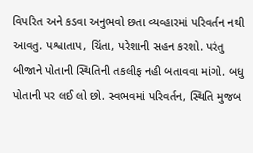વિપરિત અને કડવા અનુભવો છતા વ્યવ્હારમાં પરિવર્તન નથી આવતુ. પશ્વાતાપ, ચિંતા, પરેશાની સહન કરશો. પરંતુ બીજાને પોતાની સ્થિતિની તકલીફ નહી બતાવવા માંગો. બધુ પોતાની પર લઈ લો છો. સ્વભવમાં પરિવર્તન, સ્થિતિ મુજબ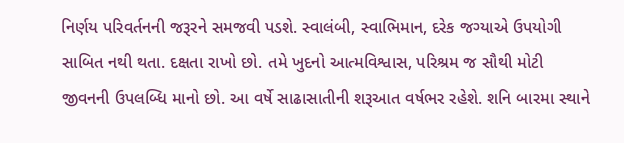નિર્ણય પરિવર્તનની જરૂરને સમજવી પડશે. સ્વાલંબી, સ્વાભિમાન, દરેક જગ્યાએ ઉપયોગી સાબિત નથી થતા. દક્ષતા રાખો છો. તમે ખુદનો આત્મવિશ્વાસ, પરિશ્રમ જ સૌથી મોટી જીવનની ઉપલબ્ધિ માનો છો. આ વર્ષે સાઢાસાતીની શરૂઆત વર્ષભર રહેશે. શનિ બારમા સ્થાને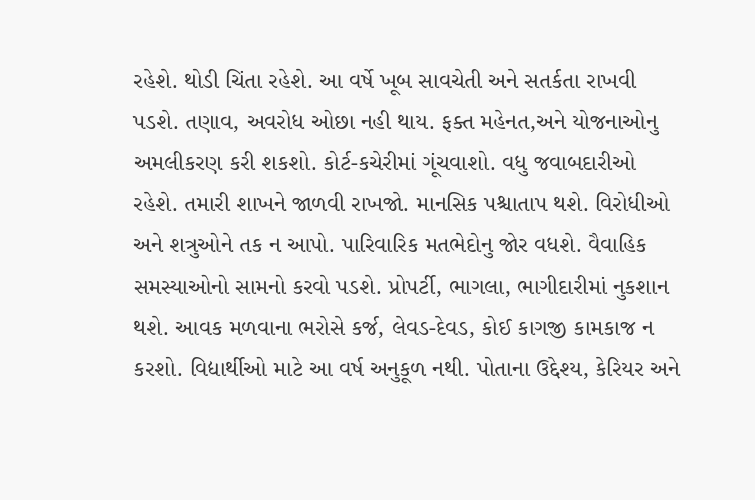રહેશે. થોડી ચિંતા રહેશે. આ વર્ષે ખૂબ સાવચેતી અને સતર્કતા રાખવી પડશે. તણાવ, અવરોધ ઓછા નહી થાય. ફક્ત મહેનત,અને યોજનાઓનુ અમલીકરણ કરી શકશો. કોર્ટ-કચેરીમાં ગૂંચવાશો. વધુ જવાબદારીઓ રહેશે. તમારી શાખને જાળવી રાખજો. માનસિક પશ્ચાતાપ થશે. વિરોધીઓ અને શત્રુઓને તક ન આપો. પારિવારિક મતભેદોનુ જોર વધશે. વૈવાહિક સમસ્યાઓનો સામનો કરવો પડશે. પ્રોપર્ટી, ભાગલા, ભાગીદારીમાં નુકશાન થશે. આવક મળવાના ભરોસે કર્જ, લેવડ-દેવડ, કોઈ કાગજી કામકાજ ન કરશો. વિદ્યાર્થીઓ માટે આ વર્ષ અનુકૂળ નથી. પોતાના ઉદ્દેશ્ય, કેરિયર અને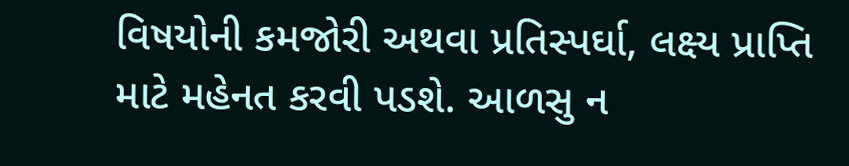વિષયોની કમજોરી અથવા પ્રતિસ્પર્ઘા, લક્ષ્ય પ્રાપ્તિ માટે મહેનત કરવી પડશે. આળસુ ન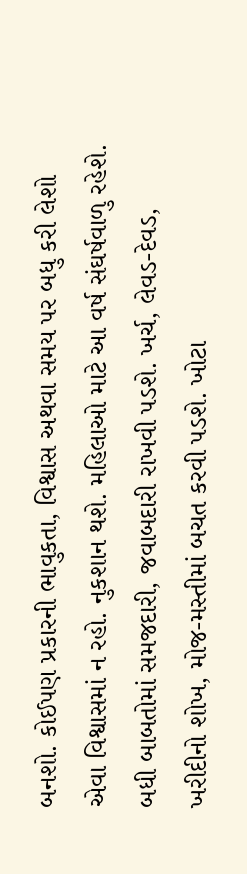બનશો. કોઈપણ પ્રકારની ભાવુકતા, વિશ્વાસ અથવા સમય પર બધુ કરી લેશો એવા વિશ્વાસમાં ન રહો. નુકશાન થશે. મહિલાઓ માટે આ વર્ષ સંઘર્ષવાળુ રહેશે. બધી બાબતોમાં સમજદારી, જવાબદારી રાખવી પડશે. ખર્ચ, લેવડ-દેવડ, ખરીદીનો શોખ, મોજ-મસ્તીમાં બચત કરવી પડશે. ખોટા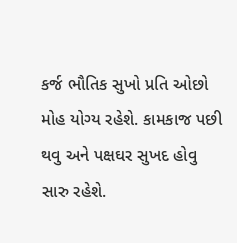કર્જ ભૌતિક સુખો પ્રતિ ઓછો મોહ યોગ્ય રહેશે. કામકાજ પછી થવુ અને પક્ષઘર સુખદ હોવુ સારુ રહેશે.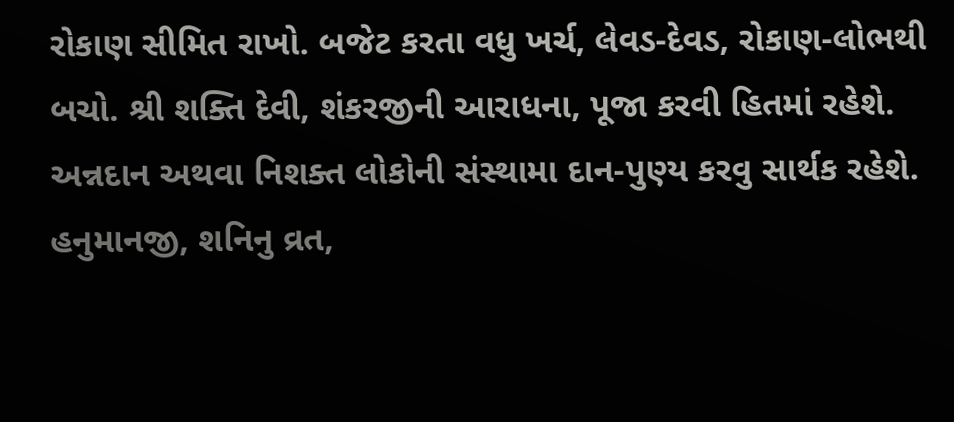રોકાણ સીમિત રાખો. બજેટ કરતા વધુ ખર્ચ, લેવડ-દેવડ, રોકાણ-લોભથી બચો. શ્રી શક્તિ દેવી, શંકરજીની આરાધના, પૂજા કરવી હિતમાં રહેશે. અન્નદાન અથવા નિશક્ત લોકોની સંસ્થામા દાન-પુણ્ય કરવુ સાર્થક રહેશે. હનુમાનજી, શનિનુ વ્રત,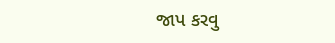જાપ કરવુ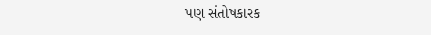પણ સંતોષકારક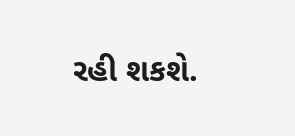રહી શકશે.